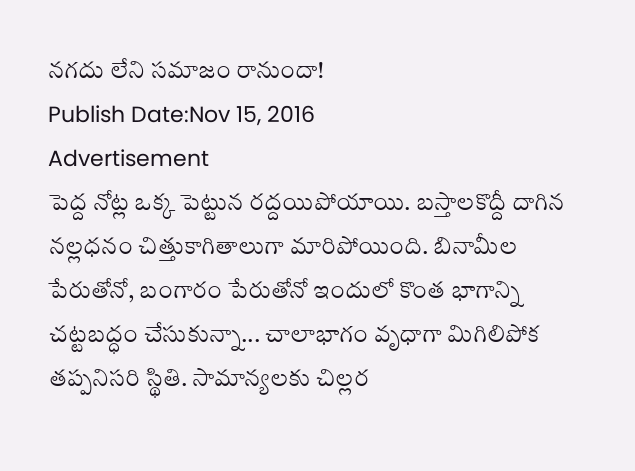నగదు లేని సమాజం రానుందా!
Publish Date:Nov 15, 2016
Advertisement
పెద్ద నోట్ల ఒక్క పెట్టున రద్దయిపోయాయి. బస్తాలకొద్దీ దాగిన నల్లధనం చిత్తుకాగితాలుగా మారిపోయింది. బినామీల పేరుతోనో, బంగారం పేరుతోనో ఇందులో కొంత భాగాన్ని చట్టబద్ధం చేసుకున్నా... చాలాభాగం వృధాగా మిగిలిపోక తప్పనిసరి స్థితి. సామాన్యలకు చిల్లర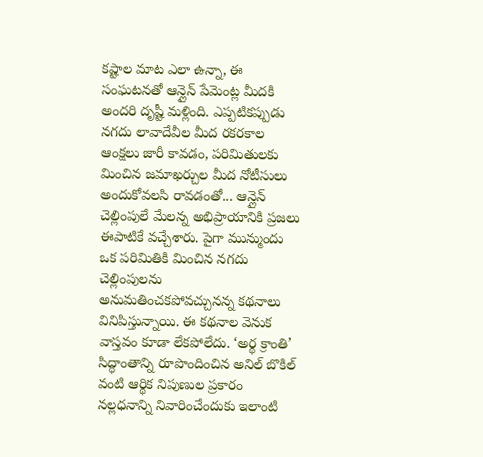కష్టాల మాట ఎలా ఉన్నా, ఈ సంఘటనతో ఆన్లైన్ పేమెంట్ల మీదకి అందరి దృష్టీ మళ్లింది. ఎప్పటికప్పుడు నగదు లావాదేవీల మీద రకరకాల ఆంక్షలు జారీ కావడం, పరిమితులకు మించిన జమాఖర్చుల మీద నోటీసులు అందుకోవలసి రావడంతో... ఆన్లైన్ చెల్లింపులే మేలన్న అభిప్రాయానికి ప్రజలు ఈపాటికే వచ్చేశారు. పైగా మున్ముందు ఒక పరిమితికి మించిన నగదు చెల్లింపులను అనుమతించకపోవచ్చునన్న కథనాలు వినిపిస్తున్నాయి. ఈ కథనాల వెనుక వాస్తవం కూడా లేకపోలేదు. ‘అర్థ క్రాంతి’ సిద్ధాంతాన్ని రూపొందించిన అనిల్ బొకిల్ వంటి ఆర్థిక నిపుణుల ప్రకారం నల్లధనాన్ని నివారించేందుకు ఇలాంటి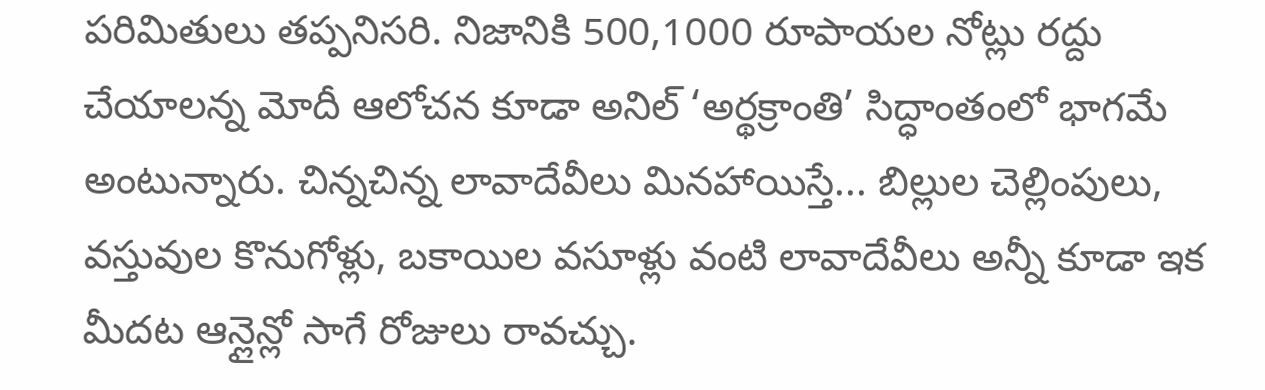పరిమితులు తప్పనిసరి. నిజానికి 500,1000 రూపాయల నోట్లు రద్దు చేయాలన్న మోదీ ఆలోచన కూడా అనిల్ ‘అర్థక్రాంతి’ సిద్ధాంతంలో భాగమే అంటున్నారు. చిన్నచిన్న లావాదేవీలు మినహాయిస్తే... బిల్లుల చెల్లింపులు, వస్తువుల కొనుగోళ్లు, బకాయిల వసూళ్లు వంటి లావాదేవీలు అన్నీ కూడా ఇక మీదట ఆన్లైన్లో సాగే రోజులు రావచ్చు.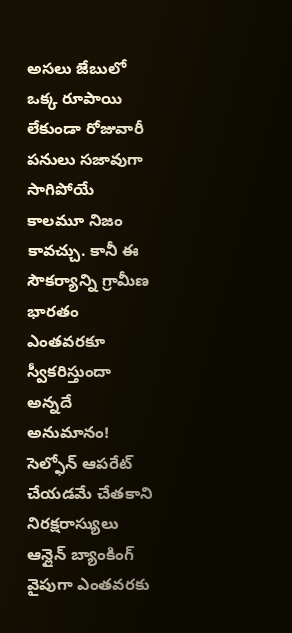అసలు జేబులో ఒక్క రూపాయి లేకుండా రోజువారీ పనులు సజావుగా సాగిపోయే కాలమూ నిజం కావచ్చు. కానీ ఈ సౌకర్యాన్ని గ్రామీణ భారతం ఎంతవరకూ స్వీకరిస్తుందా అన్నదే అనుమానం! సెల్ఫోన్ ఆపరేట్ చేయడమే చేతకాని నిరక్షరాస్యులు ఆన్లైన్ బ్యాంకింగ్ వైపుగా ఎంతవరకు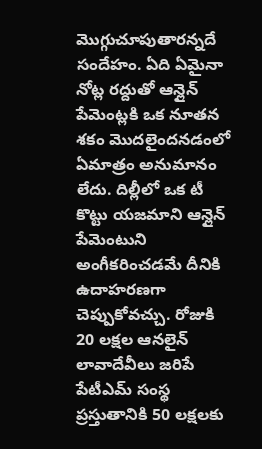మొగ్గుచూపుతారన్నదే సందేహం. ఏది ఏమైనా నోట్ల రద్దుతో ఆన్లైన్ పేమెంట్లకి ఒక నూతన శకం మొదలైందనడంలో ఏమాత్రం అనుమానం లేదు. దిల్లీలో ఒక టీ కొట్టు యజమాని ఆన్లైన్ పేమెంటుని అంగీకరించడమే దీనికి ఉదాహరణగా చెప్పుకోవచ్చు. రోజుకి 20 లక్షల ఆనలైన్ లావాదేవీలు జరిపే పేటీఎమ్ సంస్థ ప్రస్తుతానికి 50 లక్షలకు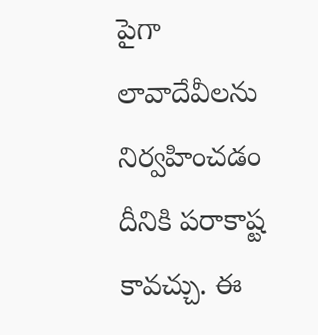పైగా లావాదేవీలను నిర్వహించడం దీనికి పరాకాష్ట కావచ్చు. ఈ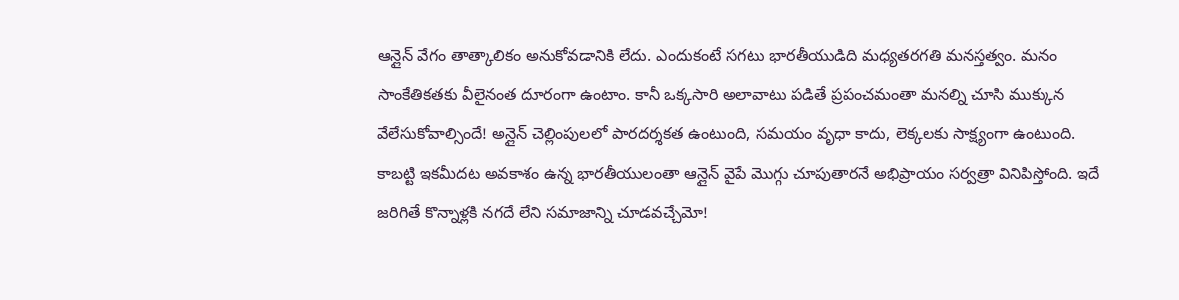ఆన్లైన్ వేగం తాత్కాలికం అనుకోవడానికి లేదు. ఎందుకంటే సగటు భారతీయుడిది మధ్యతరగతి మనస్తత్వం. మనం సాంకేతికతకు వీలైనంత దూరంగా ఉంటాం. కానీ ఒక్కసారి అలావాటు పడితే ప్రపంచమంతా మనల్ని చూసి ముక్కున వేలేసుకోవాల్సిందే! అన్లైన్ చెల్లింపులలో పారదర్శకత ఉంటుంది, సమయం వృధా కాదు, లెక్కలకు సాక్ష్యంగా ఉంటుంది. కాబట్టి ఇకమీదట అవకాశం ఉన్న భారతీయులంతా ఆన్లైన్ వైపే మొగ్గు చూపుతారనే అభిప్రాయం సర్వత్రా వినిపిస్తోంది. ఇదే జరిగితే కొన్నాళ్లకి నగదే లేని సమాజాన్ని చూడవచ్చేమో!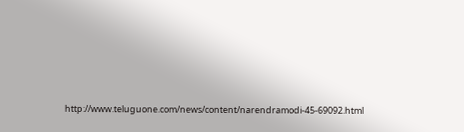http://www.teluguone.com/news/content/narendramodi-45-69092.html